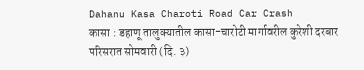Dahanu Kasa Charoti Road Car Crash
कासा : डहाणू तालुक्यातील कासा-चारोटी मार्गावरील कुरेशी दरबार परिसरात सोमवारी (दि. ३)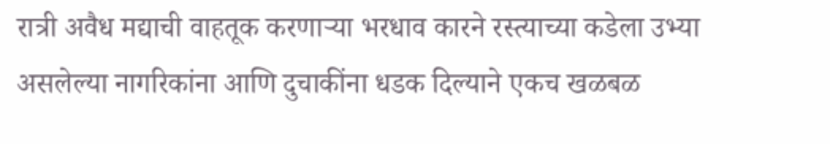रात्री अवैध मद्याची वाहतूक करणाऱ्या भरधाव कारने रस्त्याच्या कडेला उभ्या असलेल्या नागरिकांना आणि दुचाकींना धडक दिल्याने एकच खळबळ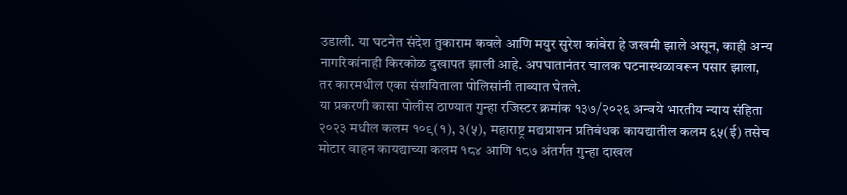उडाली. या घटनेत संदेश तुकाराम कवले आणि मयुर सुरेश कांबेरा हे जखमी झाले असून, काही अन्य नागरिकांनाही किरकोळ दुखापत झाली आहे. अपघातानंतर चालक घटनास्थळावरून पसार झाला, तर कारमधील एका संशयिताला पोलिसांनी ताब्यात घेतले.
या प्रकरणी कासा पोलीस ठाण्यात गुन्हा रजिस्टर क्रमांक १३७/२०२६ अन्वये भारतीय न्याय संहिता २०२३ मधील कलम १०९(१), ३(५), महाराष्ट्र मद्यप्राशन प्रतिबंधक कायद्यातील कलम ६५(ई) तसेच मोटार वाहन कायद्याच्या कलम १८४ आणि १८७ अंतर्गत गुन्हा दाखल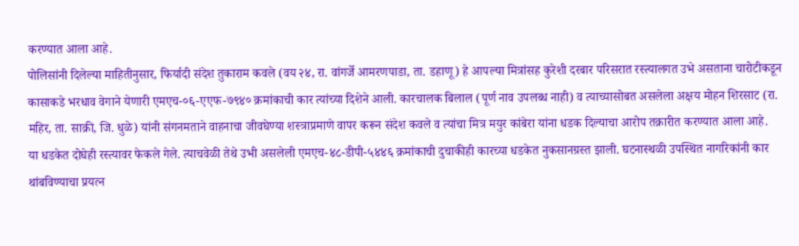करण्यात आला आहे.
पोलिसांनी दिलेल्या माहितीनुसार, फिर्यादी संदेश तुकाराम कवले (वय २४, रा. वांगर्जे आमरणपाडा, ता. डहाणू) हे आपल्या मित्रांसह कुरेशी दरबार परिसरात रस्त्यालगत उभे असताना चारोटीकडून कासाकडे भरधाव वेगाने येणारी एमएच-०६-एएफ-७९४० क्रमांकाची कार त्यांच्या दिशेने आली. कारचालक बिलाल (पूर्ण नाव उपलब्ध नाही) व त्याच्यासोबत असलेला अक्षय मोहन शिरसाट (रा. महिर, ता. साक्री, जि. धुळे) यांनी संगनमताने वाहनाचा जीवघेण्या शस्त्राप्रमाणे वापर करून संदेश कवले व त्यांचा मित्र मयुर कांबेरा यांना धडक दिल्याचा आरोप तक्रारीत करण्यात आला आहे.
या धडकेत दोघेही रस्त्यावर फेकले गेले. त्याचवेळी तेथे उभी असलेली एमएच-४८-डीपी-५४४६ क्रमांकाची दुचाकीही कारच्या धडकेत नुकसानग्रस्त झाली. घटनास्थळी उपस्थित नागरिकांनी कार थांबविण्याचा प्रयत्न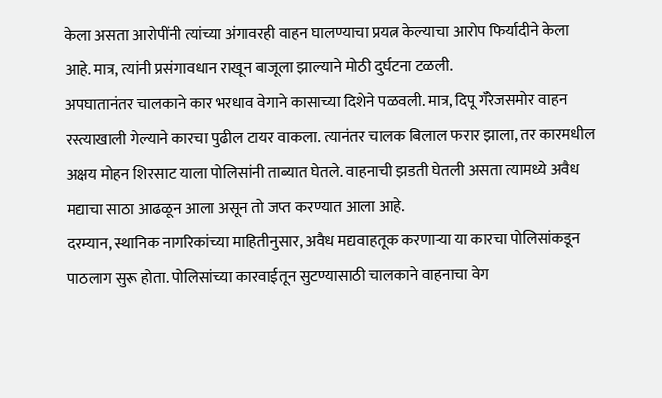केला असता आरोपींनी त्यांच्या अंगावरही वाहन घालण्याचा प्रयत्न केल्याचा आरोप फिर्यादीने केला आहे. मात्र, त्यांनी प्रसंगावधान राखून बाजूला झाल्याने मोठी दुर्घटना टळली.
अपघातानंतर चालकाने कार भरधाव वेगाने कासाच्या दिशेने पळवली. मात्र, दिपू गॅरेजसमोर वाहन रस्त्याखाली गेल्याने कारचा पुढील टायर वाकला. त्यानंतर चालक बिलाल फरार झाला, तर कारमधील अक्षय मोहन शिरसाट याला पोलिसांनी ताब्यात घेतले. वाहनाची झडती घेतली असता त्यामध्ये अवैध मद्याचा साठा आढळून आला असून तो जप्त करण्यात आला आहे.
दरम्यान, स्थानिक नागरिकांच्या माहितीनुसार, अवैध मद्यवाहतूक करणाऱ्या या कारचा पोलिसांकडून पाठलाग सुरू होता. पोलिसांच्या कारवाईतून सुटण्यासाठी चालकाने वाहनाचा वेग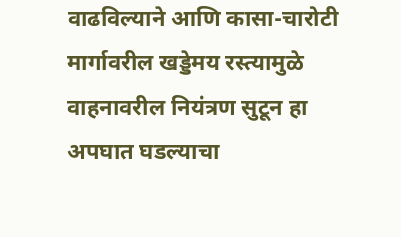वाढविल्याने आणि कासा-चारोटी मार्गावरील खड्डेमय रस्त्यामुळे वाहनावरील नियंत्रण सुटून हा अपघात घडल्याचा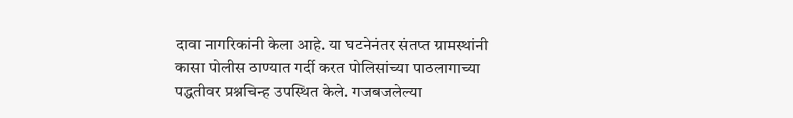दावा नागरिकांनी केला आहे. या घटनेनंतर संतप्त ग्रामस्थांनी कासा पोलीस ठाण्यात गर्दी करत पोलिसांच्या पाठलागाच्या पद्धतीवर प्रश्नचिन्ह उपस्थित केले. गजबजलेल्या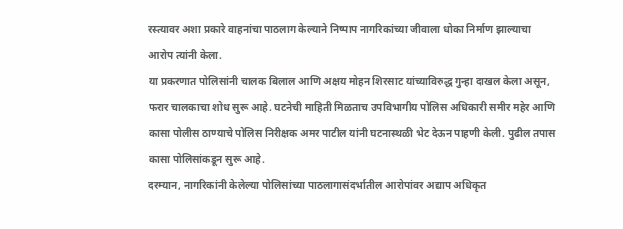रस्त्यावर अशा प्रकारे वाहनांचा पाठलाग केल्याने निष्पाप नागरिकांच्या जीवाला धोका निर्माण झाल्याचा आरोप त्यांनी केला.
या प्रकरणात पोलिसांनी चालक बिलाल आणि अक्षय मोहन शिरसाट यांच्याविरुद्ध गुन्हा दाखल केला असून, फरार चालकाचा शोध सुरू आहे. घटनेची माहिती मिळताच उपविभागीय पोलिस अधिकारी समीर महेर आणि कासा पोलीस ठाण्याचे पोलिस निरीक्षक अमर पाटील यांनी घटनास्थळी भेट देऊन पाहणी केली. पुढील तपास कासा पोलिसांकडून सुरू आहे.
दरम्यान, नागरिकांनी केलेल्या पोलिसांच्या पाठलागासंदर्भातील आरोपांवर अद्याप अधिकृत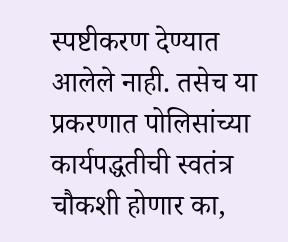स्पष्टीकरण देण्यात आलेले नाही. तसेच या प्रकरणात पोलिसांच्या कार्यपद्धतीची स्वतंत्र चौकशी होणार का,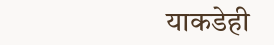याकडेही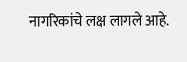नागरिकांचे लक्ष लागले आहे.